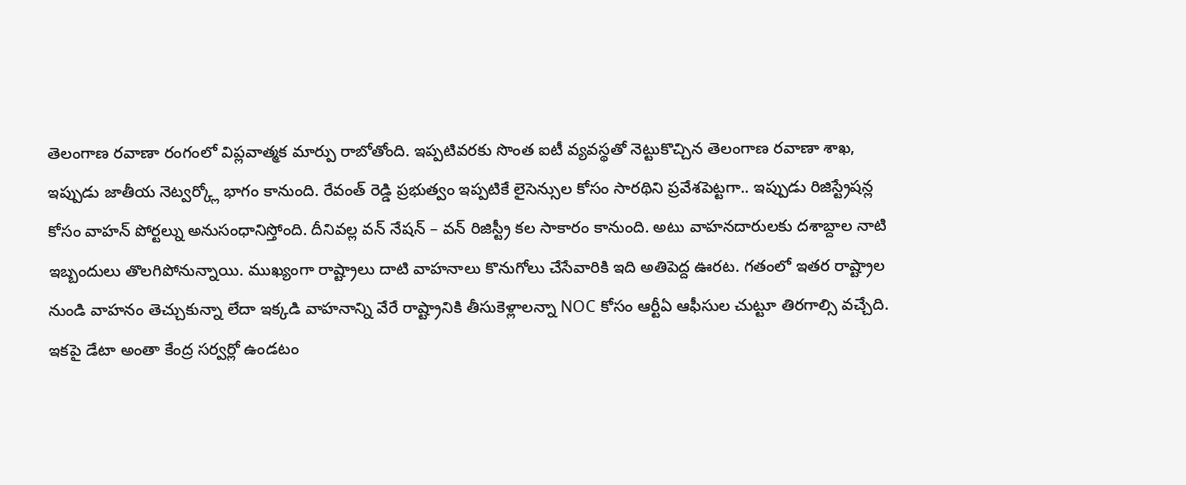తెలంగాణ రవాణా రంగంలో విప్లవాత్మక మార్పు రాబోతోంది. ఇప్పటివరకు సొంత ఐటీ వ్యవస్థతో నెట్టుకొచ్చిన తెలంగాణ రవాణా శాఖ, ఇప్పుడు జాతీయ నెట్వర్క్లో భాగం కానుంది. రేవంత్ రెడ్డి ప్రభుత్వం ఇప్పటికే లైసెన్సుల కోసం సారథిని ప్రవేశపెట్టగా.. ఇప్పుడు రిజిస్ట్రేషన్ల కోసం వాహన్ పోర్టల్ను అనుసంధానిస్తోంది. దీనివల్ల వన్ నేషన్ – వన్ రిజిస్ట్రీ కల సాకారం కానుంది. అటు వాహనదారులకు దశాబ్దాల నాటి ఇబ్బందులు తొలగిపోనున్నాయి. ముఖ్యంగా రాష్ట్రాలు దాటి వాహనాలు కొనుగోలు చేసేవారికి ఇది అతిపెద్ద ఊరట. గతంలో ఇతర రాష్ట్రాల నుండి వాహనం తెచ్చుకున్నా లేదా ఇక్కడి వాహనాన్ని వేరే రాష్ట్రానికి తీసుకెళ్లాలన్నా NOC కోసం ఆర్టీఏ ఆఫీసుల చుట్టూ తిరగాల్సి వచ్చేది. ఇకపై డేటా అంతా కేంద్ర సర్వర్లో ఉండటం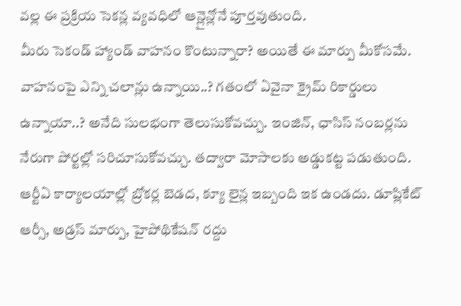వల్ల ఈ ప్రక్రియ సెకన్ల వ్యవధిలో ఆన్లైన్లోనే పూర్తవుతుంది.
మీరు సెకండ్ హ్యాండ్ వాహనం కొంటున్నారా? అయితే ఈ మార్పు మీకోసమే. వాహనంపై ఎన్ని చలాన్లు ఉన్నాయి..? గతంలో ఏవైనా క్రైమ్ రికార్డులు ఉన్నాయా..? అనేది సులభంగా తెలుసుకోవచ్చు. ఇంజిన్, ఛాసిస్ నంబర్లను నేరుగా పోర్టల్లో సరిచూసుకోవచ్చు. తద్వారా మోసాలకు అడ్డుకట్ట పడుతుంది.
ఆర్టీఏ కార్యాలయాల్లో బ్రోకర్ల బెడద, క్యూ లైన్ల ఇబ్బంది ఇక ఉండదు. డూప్లికేట్ ఆర్సీ, అడ్రస్ మార్పు, హైపోథికేషన్ రద్దు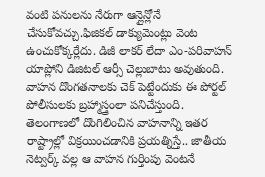వంటి పనులను నేరుగా ఆన్లైన్లోనే చేసుకోవచ్చు.ఫిజికల్ డాక్యుమెంట్లు వెంట ఉంచుకోక్కర్లేదు. డిజీ లాకర్ లేదా ఎం-పరివాహన్ యాప్లోని డిజిటల్ ఆర్సీ చెల్లుబాటు అవుతుంది.
వాహన దొంగతనాలకు చెక్ పెట్టేందుకు ఈ పోర్టల్ పోలీసులకు బ్రహ్మాస్త్రంలా పనిచేస్తుంది. తెలంగాణలో దొంగిలించిన వాహనాన్ని ఇతర రాష్ట్రాల్లో విక్రయించడానికి ప్రయత్నిస్తే.. జాతీయ నెట్వర్క్ వల్ల ఆ వాహన గుర్తింపు వెంటనే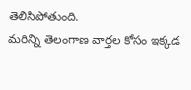తెలిసిపోతుంది.
మరిన్ని తెలంగాణ వార్తల కోసం ఇక్కడ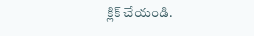క్లిక్ చేయండి.